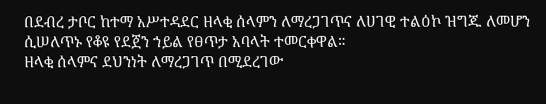በደብረ ታቦር ከተማ አሥተዳደር ዘላቂ ሰላምን ለማረጋገጥና ለሀገዊ ተልዕኮ ዝግጁ ለመሆን ሲሠለጥኑ የቆዩ የደጀን ኀይል የፀጥታ አባላት ተመርቀዋል።
ዘላቂ ሰላምና ደህንነት ለማረጋገጥ በሚደረገው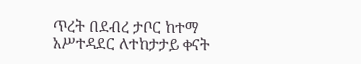ጥረት በደብረ ታቦር ከተማ አሥተዳደር ለተከታታይ ቀናት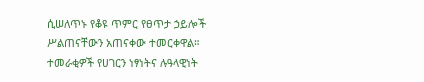ሲሠለጥኑ የቆዩ ጥምር የፀጥታ ኃይሎች ሥልጠናቸውን አጠናቀው ተመርቀዋል።
ተመራቂዎች የሀገርን ነፃነትና ሉዓላዊነት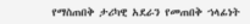የማስጠበቅ ታሪካዊ አደራን የመጠበቅ ኀላፊነት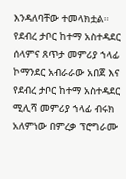እንዳለባቸው ተመላክቷል።
የደብረ ታቦር ከተማ አስተዳደር ሰላምና ጸጥታ መምሪያ ኀላፊ ኮማንደር አብራራው አበጀ እና የደብረ ታቦር ከተማ አስተዳደር ሚሊሻ መምሪያ ኀላፊ ብሩክ አለምነው በምረቃ ፕሮግራሙ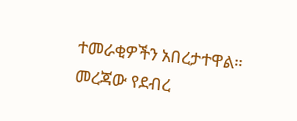ተመራቂዎችን አበረታተዋል። መረጃው የደብረ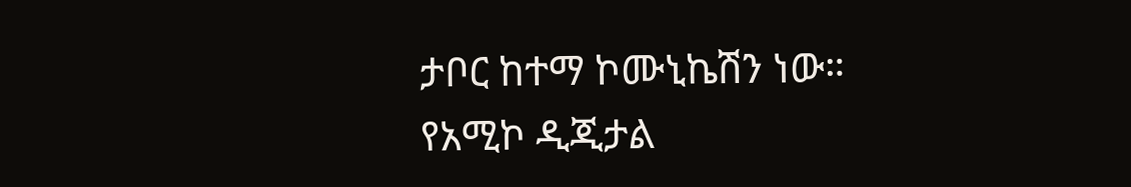ታቦር ከተማ ኮሙኒኬሽን ነው።
የአሚኮ ዲጂታል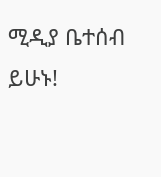ሚዲያ ቤተሰብ ይሁኑ!